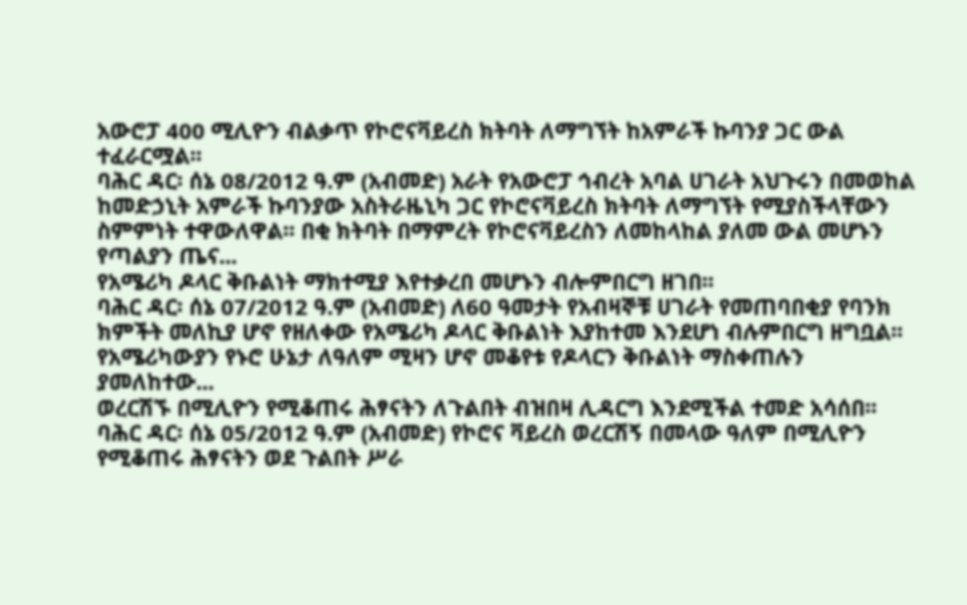አውሮፓ 400 ሚሊዮን ብልቃጥ የኮሮናቫይረስ ክትባት ለማግኘት ከአምራች ኩባንያ ጋር ውል ተፈራርሟል፡፡
ባሕር ዳር፡ ሰኔ 08/2012 ዓ.ም (አብመድ) አራት የአውሮፓ ኅብረት አባል ሀገራት አህጉሩን በመወከል ከመድኃኒት አምራች ኩባንያው አስትራዜኒካ ጋር የኮሮናቫይረስ ክትባት ለማግኘት የሚያስችላቸውን ስምምነት ተዋውለዋል፡፡ በቂ ክትባት በማምረት የኮሮናቫይረስን ለመከላከል ያለመ ውል መሆኑን የጣልያን ጤና...
የአሜሪካ ዶላር ቅቡልነት ማክተሚያ እየተቃረበ መሆኑን ብሎምበርግ ዘገበ፡፡
ባሕር ዳር፡ ሰኔ 07/2012 ዓ.ም (አብመድ) ለ60 ዓመታት የአብዛኞቹ ሀገራት የመጠባበቂያ የባንክ ክምችት መለኪያ ሆኖ የዘለቀው የአሜሪካ ዶላር ቅቡልነት እያከተመ እንደሆነ ብሉምበርግ ዘግቧል፡፡ የአሜሪካውያን የኑሮ ሁኔታ ለዓለም ሚዛን ሆኖ መቆየቱ የዶላርን ቅቡልነት ማስቀጠሉን ያመለከተው...
ወረርሽኙ በሚሊዮን የሚቆጠሩ ሕፃናትን ለጉልበት ብዝበዛ ሊዳርግ እንደሚችል ተመድ አሳሰበ፡፡
ባሕር ዳር፡ ሰኔ 05/2012 ዓ.ም (አብመድ) የኮሮና ቫይረስ ወረርሽኝ በመላው ዓለም በሚሊዮን የሚቆጠሩ ሕፃናትን ወደ ጉልበት ሥራ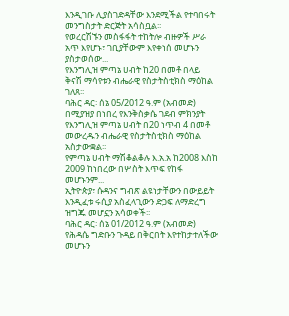እንዲገቡ ሊያስገድዳቸው እንደሚችል የተባበሩት መንግስታት ድርጅት አሳስቧል፡፡
የወረርሽኙን መስፋፋት ተከትሎ ብዙዎች ሥራ አጥ እየሆኑ፣ ገቢያቸውም እየቀነሰ መሆኑን ያስታወሰው...
የእንግሊዝ ምጣኔ ሀብት ከ20 በመቶ በላይ ቅናሽ ማሳየቱን ብሔራዊ የስታትስቲክስ ማዕከል ገለጸ፡፡
ባሕር ዳር፡ ሰኔ 05/2012 ዓ.ም (አብመድ) በሚያዝያ በነበረ የእንቅስቃሴ ገደብ ምክንያት የእንግሊዝ ምጣኔ ሀብት በ20 ነጥብ 4 በመቶ መውረዱን ብሔራዊ የስታትስቲክስ ማዕከል አስታውቋል፡፡
የምጣኔ ሀብት ማሽቆልቆሉ እ.አ.አ ከ2008 እስከ 2009 ከነበረው በሦስት እጥፍ የከፋ መሆኑንም...
ኢትዮጵያ፣ ሱዳንና ግብጽ ልዩነታቸውን በውይይት እንዲፈቱ ሩሲያ አስፈላጊውን ድጋፍ ለማድረግ ዝግጁ መሆኗን አሳወቀች፡፡
ባሕር ዳር፡ ሰኔ 01/2012 ዓ.ም (አብመድ) የሕዳሴ ግድቡን ጉዳይ በቅርበት እየተከታተለችው መሆኑን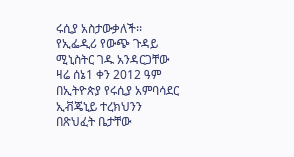ሩሲያ አስታውቃለች፡፡
የኢፌዲሪ የውጭ ጉዳይ ሚኒስትር ገዱ አንዳርጋቸው ዛሬ ሰኔ1 ቀን 2012 ዓም በኢትዮጵያ የሩሲያ አምባሳደር ኢቭጄኒይ ተረክህንን በጽህፈት ቤታቸው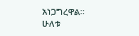አነጋግረዋል።
ሁለቱ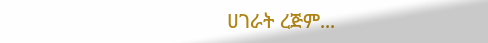ሀገራት ረጅም...